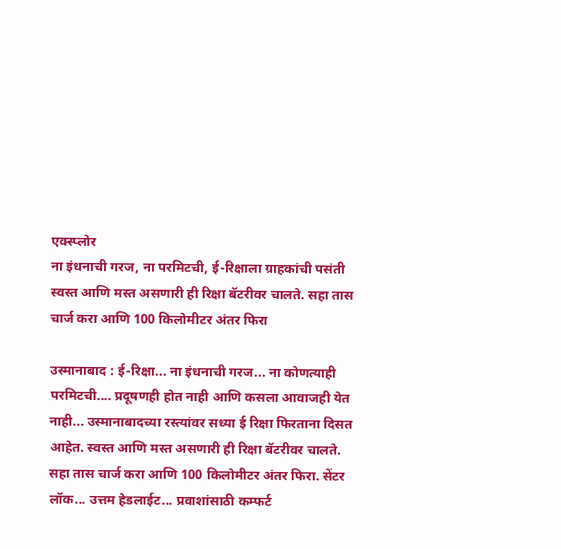एक्स्प्लोर
ना इंधनाची गरज, ना परमिटची, ई-रिक्षाला ग्राहकांची पसंती
स्वस्त आणि मस्त असणारी ही रिक्षा बॅटरीवर चालते. सहा तास चार्ज करा आणि 100 किलोमीटर अंतर फिरा

उस्मानाबाद : ई-रिक्षा... ना इंधनाची गरज... ना कोणत्याही परमिटची.... प्रदूषणही होत नाही आणि कसला आवाजही येत नाही... उस्मानाबादच्या रस्त्यांवर सध्या ई रिक्षा फिरताना दिसत आहेत. स्वस्त आणि मस्त असणारी ही रिक्षा बॅटरीवर चालते. सहा तास चार्ज करा आणि 100 किलोमीटर अंतर फिरा. सेंटर लॉक... उत्तम हेडलाईट... प्रवाशांसाठी कम्फर्ट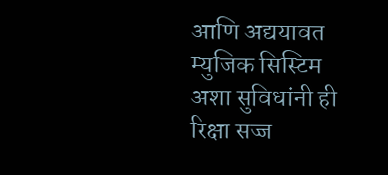आणि अद्ययावत म्युजिक सिस्टिम अशा सुविधांनी ही रिक्षा सज्ज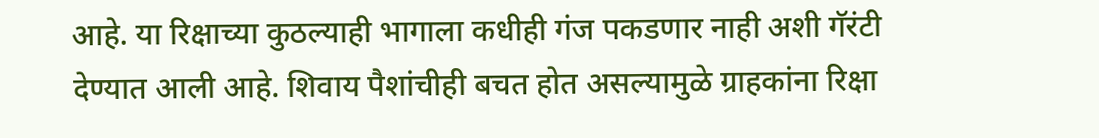आहे. या रिक्षाच्या कुठल्याही भागाला कधीही गंज पकडणार नाही अशी गॅरंटी देण्यात आली आहे. शिवाय पैशांचीही बचत होत असल्यामुळे ग्राहकांना रिक्षा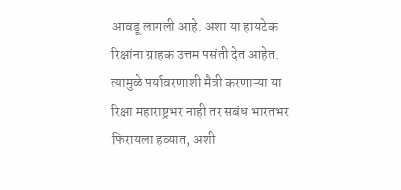आवडू लागली आहे. अशा या हायटेक रिक्षांना ग्राहक उत्तम पसंती देत आहेत. त्यामुळे पर्यावरणाशी मैत्री करणाऱ्या या रिक्षा महाराष्ट्रभर नाही तर सबंध भारतभर फिरायला हव्यात, अशी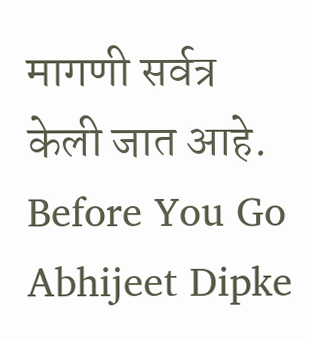मागणी सर्वत्र केली जात आहे.
Before You Go
Abhijeet Dipke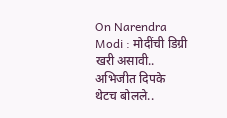On Narendra Modi : मोदींची डिग्री खरी असावी.. अभिजीत दिपके थेटच बोलले..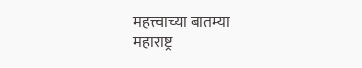महत्त्वाच्या बातम्या
महाराष्ट्र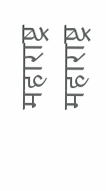महाराष्ट्र
महाराष्ट्र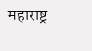महाराष्ट्र